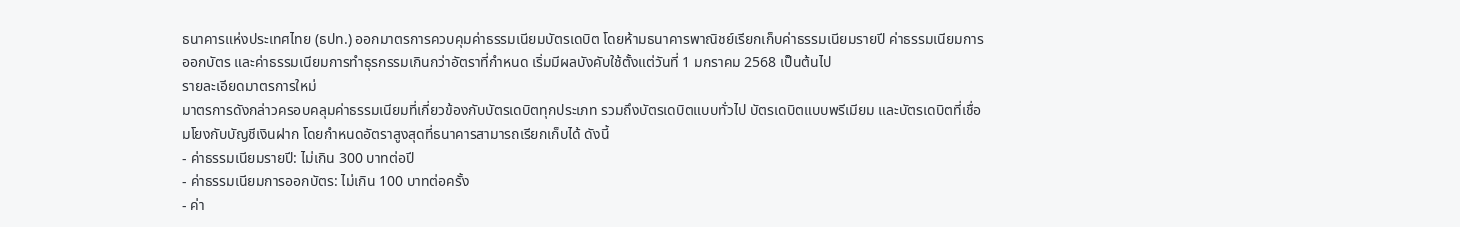ธนาคารแห่งประเทศไทย (ธปท.) ออกมาตรการควบคุมค่าธรรมเนียมบัตรเดบิต โดยห้ามธนาคารพาณิชย์เรียกเก็บค่าธรรมเนียมรายปี ค่าธรรมเนียมการออกบัตร และค่าธรรมเนียมการทำธุรกรรมเกินกว่าอัตราที่กำหนด เริ่มมีผลบังคับใช้ตั้งแต่วันที่ 1 มกราคม 2568 เป็นต้นไป
รายละเอียดมาตรการใหม่
มาตรการดังกล่าวครอบคลุมค่าธรรมเนียมที่เกี่ยวข้องกับบัตรเดบิตทุกประเภท รวมถึงบัตรเดบิตแบบทั่วไป บัตรเดบิตแบบพรีเมียม และบัตรเดบิตที่เชื่อมโยงกับบัญชีเงินฝาก โดยกำหนดอัตราสูงสุดที่ธนาคารสามารถเรียกเก็บได้ ดังนี้
- ค่าธรรมเนียมรายปี: ไม่เกิน 300 บาทต่อปี
- ค่าธรรมเนียมการออกบัตร: ไม่เกิน 100 บาทต่อครั้ง
- ค่า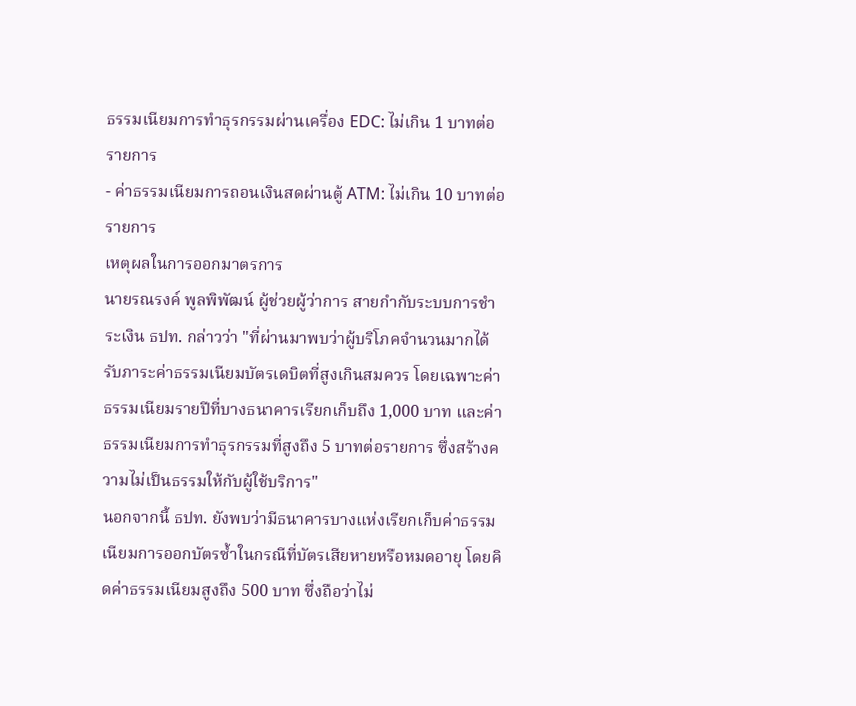ธรรมเนียมการทำธุรกรรมผ่านเครื่อง EDC: ไม่เกิน 1 บาทต่อรายการ
- ค่าธรรมเนียมการถอนเงินสดผ่านตู้ ATM: ไม่เกิน 10 บาทต่อรายการ
เหตุผลในการออกมาตรการ
นายรณรงค์ พูลพิพัฒน์ ผู้ช่วยผู้ว่าการ สายกำกับระบบการชำระเงิน ธปท. กล่าวว่า "ที่ผ่านมาพบว่าผู้บริโภคจำนวนมากได้รับภาระค่าธรรมเนียมบัตรเดบิตที่สูงเกินสมควร โดยเฉพาะค่าธรรมเนียมรายปีที่บางธนาคารเรียกเก็บถึง 1,000 บาท และค่าธรรมเนียมการทำธุรกรรมที่สูงถึง 5 บาทต่อรายการ ซึ่งสร้างความไม่เป็นธรรมให้กับผู้ใช้บริการ"
นอกจากนี้ ธปท. ยังพบว่ามีธนาคารบางแห่งเรียกเก็บค่าธรรมเนียมการออกบัตรซ้ำในกรณีที่บัตรเสียหายหรือหมดอายุ โดยคิดค่าธรรมเนียมสูงถึง 500 บาท ซึ่งถือว่าไม่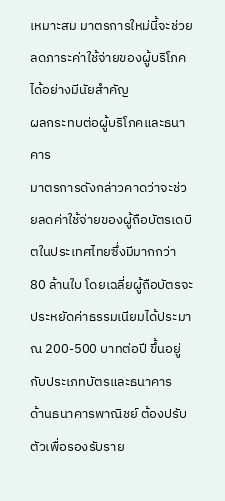เหมาะสม มาตรการใหม่นี้จะช่วยลดภาระค่าใช้จ่ายของผู้บริโภคได้อย่างมีนัยสำคัญ
ผลกระทบต่อผู้บริโภคและธนาคาร
มาตรการดังกล่าวคาดว่าจะช่วยลดค่าใช้จ่ายของผู้ถือบัตรเดบิตในประเทศไทยซึ่งมีมากกว่า 80 ล้านใบ โดยเฉลี่ยผู้ถือบัตรจะประหยัดค่าธรรมเนียมได้ประมาณ 200-500 บาทต่อปี ขึ้นอยู่กับประเภทบัตรและธนาคาร
ด้านธนาคารพาณิชย์ ต้องปรับตัวเพื่อรองรับราย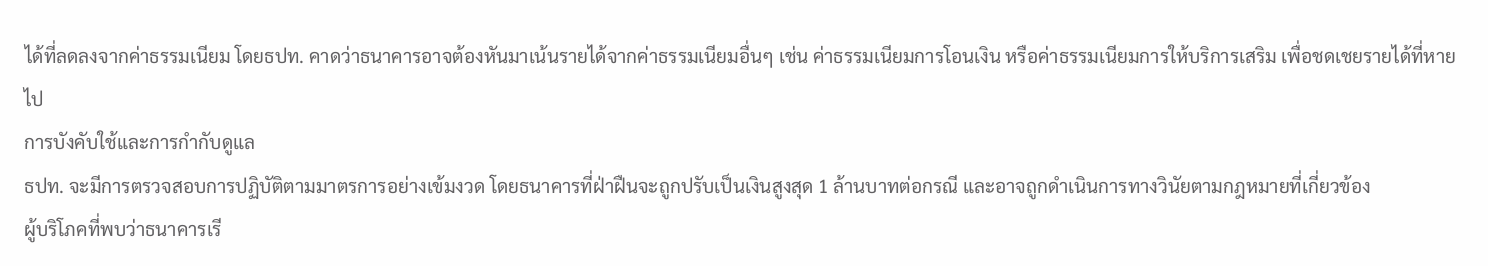ได้ที่ลดลงจากค่าธรรมเนียม โดยธปท. คาดว่าธนาคารอาจต้องหันมาเน้นรายได้จากค่าธรรมเนียมอื่นๆ เช่น ค่าธรรมเนียมการโอนเงิน หรือค่าธรรมเนียมการให้บริการเสริม เพื่อชดเชยรายได้ที่หายไป
การบังคับใช้และการกำกับดูแล
ธปท. จะมีการตรวจสอบการปฏิบัติตามมาตรการอย่างเข้มงวด โดยธนาคารที่ฝ่าฝืนจะถูกปรับเป็นเงินสูงสุด 1 ล้านบาทต่อกรณี และอาจถูกดำเนินการทางวินัยตามกฎหมายที่เกี่ยวข้อง
ผู้บริโภคที่พบว่าธนาคารเรี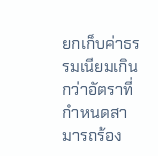ยกเก็บค่าธรรมเนียมเกินกว่าอัตราที่กำหนดสามารถร้อง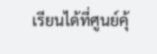เรียนได้ที่ศูนย์คุ้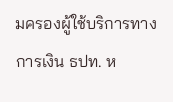มครองผู้ใช้บริการทางการเงิน ธปท. ห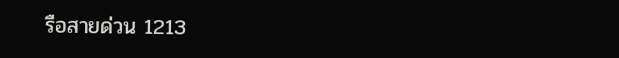รือสายด่วน 1213